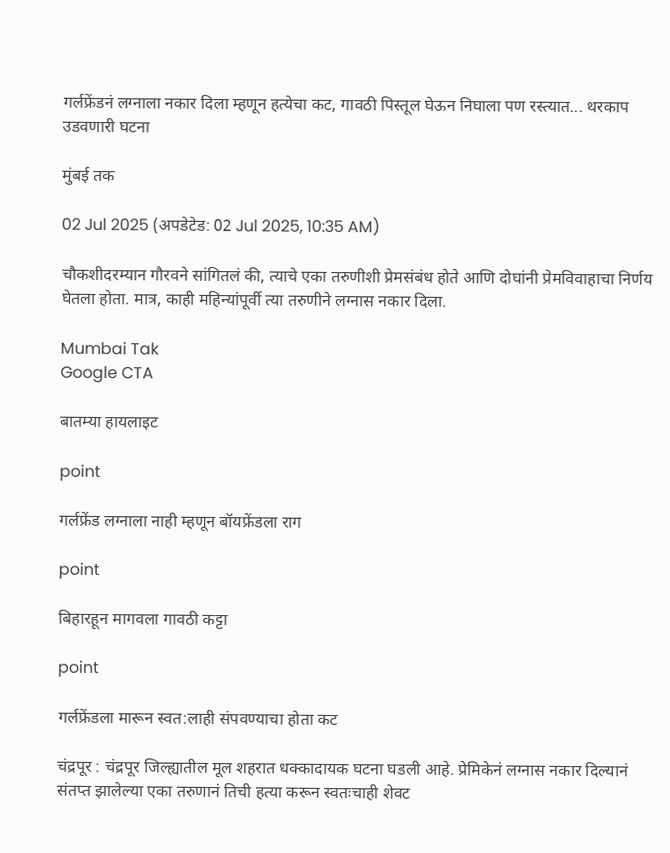गर्लफ्रेंडनं लग्नाला नकार दिला म्हणून हत्येचा कट, गावठी पिस्तूल घेऊन निघाला पण रस्त्यात... थरकाप उडवणारी घटना

मुंबई तक

02 Jul 2025 (अपडेटेड: 02 Jul 2025, 10:35 AM)

चौकशीदरम्यान गौरवने सांगितलं की, त्याचे एका तरुणीशी प्रेमसंबंध होते आणि दोघांनी प्रेमविवाहाचा निर्णय घेतला होता. मात्र, काही महिन्यांपूर्वी त्या तरुणीने लग्नास नकार दिला.

Mumbai Tak
Google CTA

बातम्या हायलाइट

point

गर्लफ्रेंड लग्नाला नाही म्हणून बॉयफ्रेंडला राग

point

बिहारहून मागवला गावठी कट्टा

point

गर्लफ्रेंडला मारून स्वत:लाही संपवण्याचा होता कट

चंद्रपूर : चंद्रपूर जिल्ह्यातील मूल शहरात धक्कादायक घटना घडली आहे. प्रेमिकेनं लग्नास नकार दिल्यानं संतप्त झालेल्या एका तरुणानं तिची हत्या करून स्वतःचाही शेवट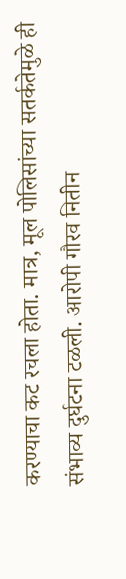करण्याचा कट रचला होता. मात्र, मूल पोलिसांच्या सतर्कतेमुळे ही संभाव्य दुर्घटना टळली. आरोपी गौरव नितीन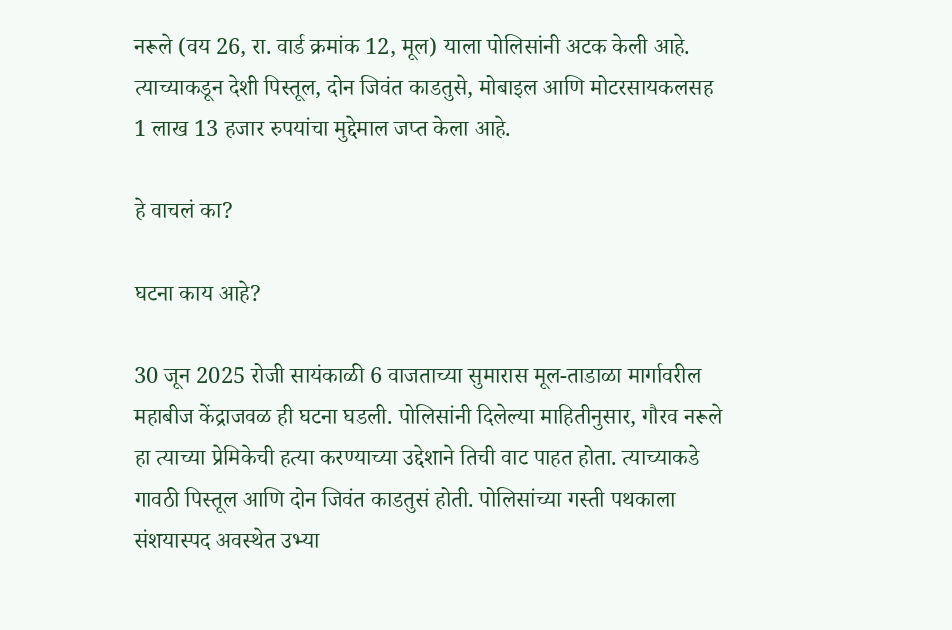नरूले (वय 26, रा. वार्ड क्रमांक 12, मूल) याला पोलिसांनी अटक केली आहे. त्याच्याकडून देशी पिस्तूल, दोन जिवंत काडतुसे, मोबाइल आणि मोटरसायकलसह 1 लाख 13 हजार रुपयांचा मुद्देमाल जप्त केला आहे.

हे वाचलं का?

घटना काय आहे?

30 जून 2025 रोजी सायंकाळी 6 वाजताच्या सुमारास मूल-ताडाळा मार्गावरील महाबीज केंद्राजवळ ही घटना घडली. पोलिसांनी दिलेल्या माहितीनुसार, गौरव नरूले हा त्याच्या प्रेमिकेची हत्या करण्याच्या उद्देशाने तिची वाट पाहत होता. त्याच्याकडे गावठी पिस्तूल आणि दोन जिवंत काडतुसं होती. पोलिसांच्या गस्ती पथकाला संशयास्पद अवस्थेत उभ्या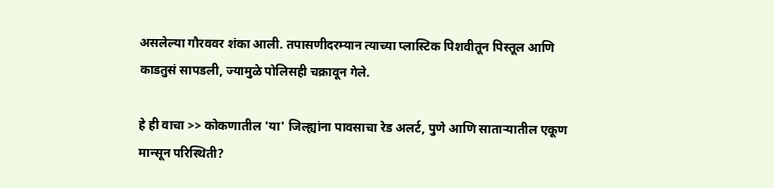असलेल्या गौरववर शंका आली. तपासणीदरम्यान त्याच्या प्लास्टिक पिशवीतून पिस्तूल आणि काडतुसं सापडली, ज्यामुळे पोलिसही चक्रावून गेले.

हे ही वाचा >> कोकणातील 'या' जिल्ह्यांना पावसाचा रेड अलर्ट, पुणे आणि साताऱ्यातील एकूण मान्सून परिस्थिती?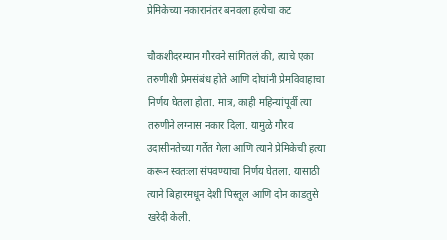प्रेमिकेच्या नकारानंतर बनवला हत्येचा कट

चौकशीदरम्यान गौरवने सांगितलं की, त्याचे एका तरुणीशी प्रेमसंबंध होते आणि दोघांनी प्रेमविवाहाचा निर्णय घेतला होता. मात्र, काही महिन्यांपूर्वी त्या तरुणीने लग्नास नकार दिला. यामुळे गौरव उदासीनतेच्या गर्तेत गेला आणि त्याने प्रेमिकेची हत्या करून स्वतःला संपवण्याचा निर्णय घेतला. यासाठी त्याने बिहारमधून देशी पिस्तूल आणि दोन काडतुसे खरेदी केली.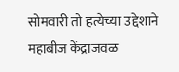सोमवारी तो हत्येच्या उद्देशाने महाबीज केंद्राजवळ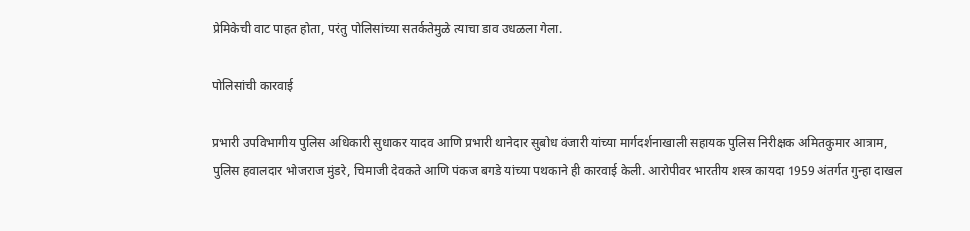प्रेमिकेची वाट पाहत होता, परंतु पोलिसांच्या सतर्कतेमुळे त्याचा डाव उधळला गेला.

पोलिसांची कारवाई

प्रभारी उपविभागीय पुलिस अधिकारी सुधाकर यादव आणि प्रभारी थानेदार सुबोध वंजारी यांच्या मार्गदर्शनाखाली सहायक पुलिस निरीक्षक अमितकुमार आत्राम, पुलिस हवालदार भोजराज मुंडरे, चिमाजी देवकते आणि पंकज बगडे यांच्या पथकाने ही कारवाई केली. आरोपीवर भारतीय शस्त्र कायदा 1959 अंतर्गत गुन्हा दाखल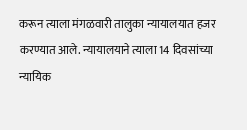करून त्याला मंगळवारी तालुका न्यायालयात हजर करण्यात आले. न्यायालयाने त्याला 14 दिवसांच्या न्यायिक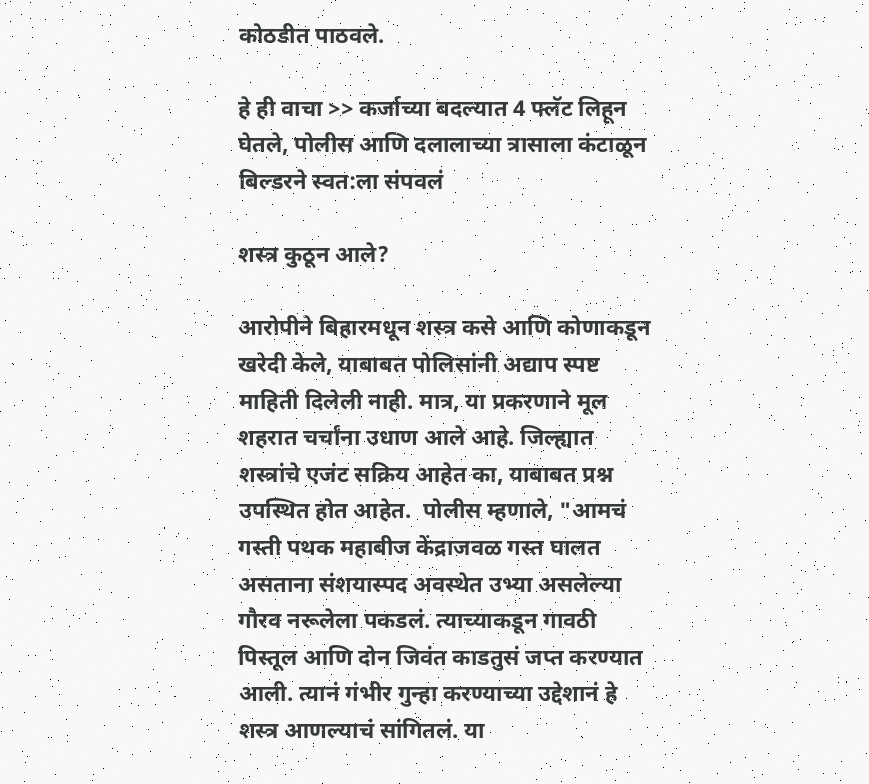कोठडीत पाठवले.

हे ही वाचा >> कर्जाच्या बदल्यात 4 फ्लॅट लिहून घेतले, पोलीस आणि दलालाच्या त्रासाला कंटाळून बिल्डरने स्वत:ला संपवलं

शस्त्र कुठून आले?

आरोपीने बिहारमधून शस्त्र कसे आणि कोणाकडून खरेदी केले, याबाबत पोलिसांनी अद्याप स्पष्ट माहिती दिलेली नाही. मात्र, या प्रकरणाने मूल शहरात चर्चांना उधाण आले आहे. जिल्ह्यात शस्त्रांचे एजंट सक्रिय आहेत का, याबाबत प्रश्न उपस्थित होत आहेत.  पोलीस म्हणाले, "आमचं गस्ती पथक महाबीज केंद्राजवळ गस्त घालत असताना संशयास्पद अवस्थेत उभ्या असलेल्या गौरव नरूलेला पकडलं. त्याच्याकडून गावठी पिस्तूल आणि दोन जिवंत काडतुसं जप्त करण्यात आली. त्यानं गंभीर गुन्हा करण्याच्या उद्देशानं हे शस्त्र आणल्याचं सांगितलं. या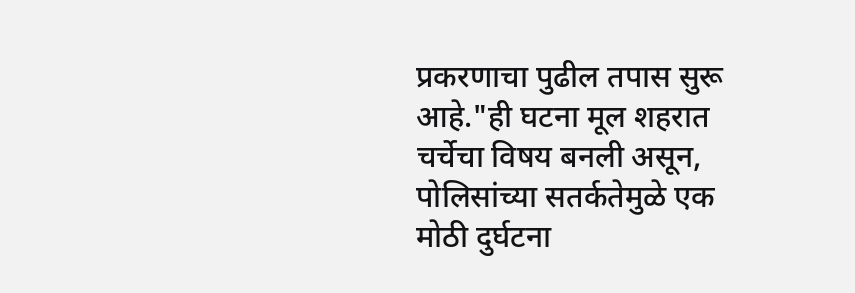प्रकरणाचा पुढील तपास सुरू आहे."ही घटना मूल शहरात चर्चेचा विषय बनली असून, पोलिसांच्या सतर्कतेमुळे एक मोठी दुर्घटना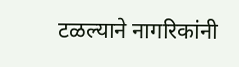टळल्याने नागरिकांनी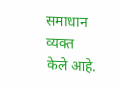समाधान व्यक्त केले आहे.